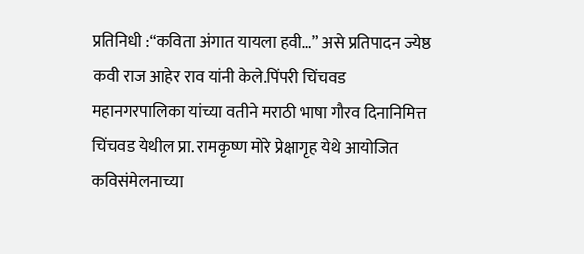प्रतिनिधी :“कविता अंगात यायला हवी…” असे प्रतिपादन ज्येष्ठ कवी राज आहेर राव यांनी केले.पिंपरी चिंचवड महानगरपालिका यांच्या वतीने मराठी भाषा गौरव दिनानिमित्त चिंचवड येथील प्रा. रामकृष्ण मोरे प्रेक्षागृह येथे आयोजित कविसंमेलनाच्या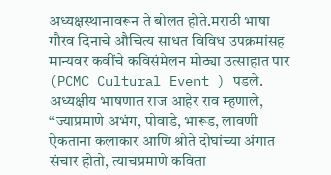अध्यक्षस्थानावरून ते बोलत होते.मराठी भाषा गौरव दिनाचे औचित्य साधत विविध उपक्रमांसह मान्यवर कवींचे कविसंमेलन मोठ्या उत्साहात पार (PCMC Cultural Event ) पडले.
अध्यक्षीय भाषणात राज आहेर राव म्हणाले, “ज्याप्रमाणे अभंग, पोवाडे, भारूड, लावणी ऐकताना कलाकार आणि श्रोते दोघांच्या अंगात संचार होतो, त्याचप्रमाणे कविता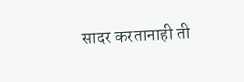सादर करतानाही ती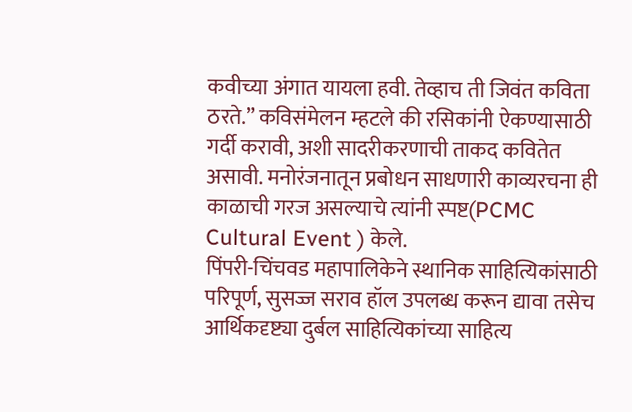कवीच्या अंगात यायला हवी. तेव्हाच ती जिवंत कविता ठरते.” कविसंमेलन म्हटले की रसिकांनी ऐकण्यासाठी गर्दी करावी, अशी सादरीकरणाची ताकद कवितेत असावी. मनोरंजनातून प्रबोधन साधणारी काव्यरचना ही काळाची गरज असल्याचे त्यांनी स्पष्ट(PCMC Cultural Event ) केले.
पिंपरी-चिंचवड महापालिकेने स्थानिक साहित्यिकांसाठी परिपूर्ण, सुसज्ज सराव हॉल उपलब्ध करून द्यावा तसेच आर्थिकदृष्ट्या दुर्बल साहित्यिकांच्या साहित्य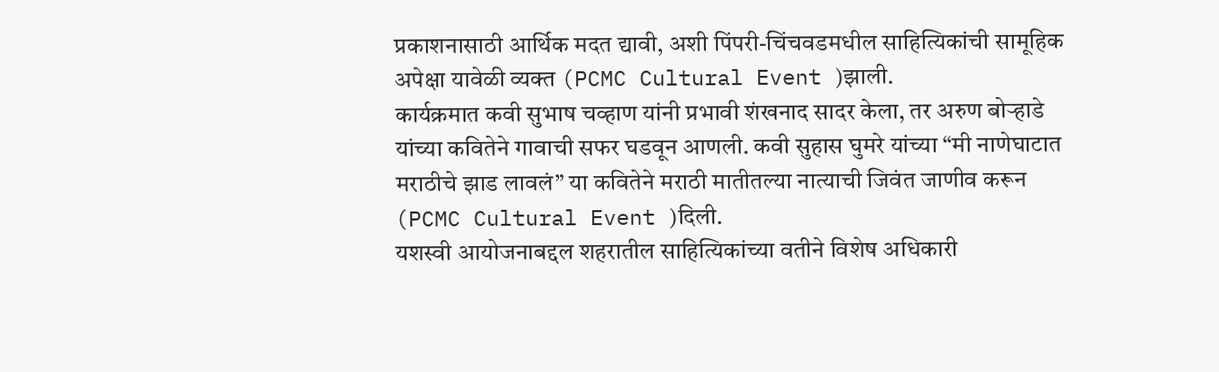प्रकाशनासाठी आर्थिक मदत द्यावी, अशी पिंपरी-चिंचवडमधील साहित्यिकांची सामूहिक अपेक्षा यावेळी व्यक्त (PCMC Cultural Event )झाली.
कार्यक्रमात कवी सुभाष चव्हाण यांनी प्रभावी शंखनाद सादर केला, तर अरुण बोऱ्हाडे यांच्या कवितेने गावाची सफर घडवून आणली. कवी सुहास घुमरे यांच्या “मी नाणेघाटात मराठीचे झाड लावलं” या कवितेने मराठी मातीतल्या नात्याची जिवंत जाणीव करून (PCMC Cultural Event )दिली.
यशस्वी आयोजनाबद्दल शहरातील साहित्यिकांच्या वतीने विशेष अधिकारी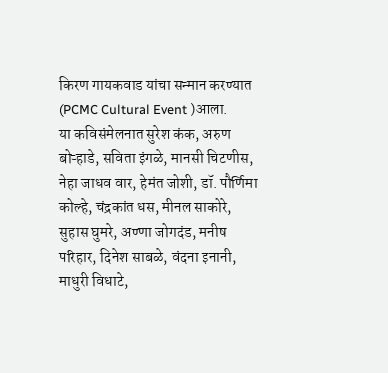किरण गायकवाड यांचा सन्मान करण्यात (PCMC Cultural Event )आला.
या कविसंमेलनात सुरेश कंक, अरुण बोऱ्हाडे, सविता इंगळे, मानसी चिटणीस, नेहा जाधव वार, हेमंत जोशी, डॉ. पौर्णिमा कोल्हे, चंद्रकांत धस, मीनल साकोरे, सुहास घुमरे, अण्णा जोगदंड, मनीष परिहार, दिनेश साबळे, वंदना इनानी, माधुरी विधाटे,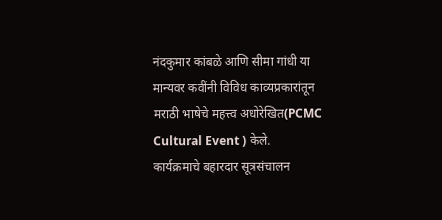नंदकुमार कांबळे आणि सीमा गांधी या मान्यवर कवींनी विविध काव्यप्रकारांतून मराठी भाषेचे महत्त्व अधोरेखित(PCMC Cultural Event ) केले.
कार्यक्रमाचे बहारदार सूत्रसंचालन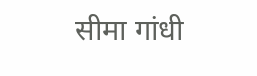सीमा गांधी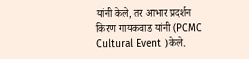यांनी केले, तर आभार प्रदर्शन किरण गायकवाड यांनी (PCMC Cultural Event )केले.